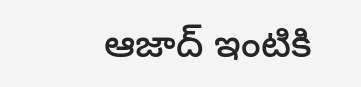ఆజాద్ ఇంటికి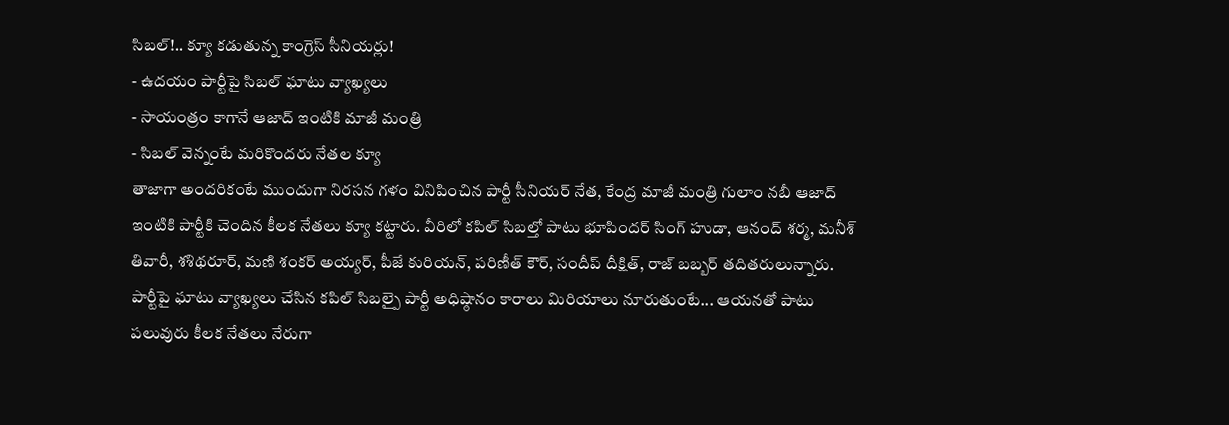సిబల్!.. క్యూ కడుతున్న కాంగ్రెస్ సీనియర్లు!
- ఉదయం పార్టీపై సిబల్ ఘాటు వ్యాఖ్యలు
- సాయంత్రం కాగానే ఆజాద్ ఇంటికి మాజీ మంత్రి
- సిబల్ వెన్నంటే మరికొందరు నేతల క్యూ
తాజాగా అందరికంటే ముందుగా నిరసన గళం వినిపించిన పార్టీ సీనియర్ నేత, కేంద్ర మాజీ మంత్రి గులాం నబీ ఆజాద్ ఇంటికి పార్టీకి చెందిన కీలక నేతలు క్యూ కట్టారు. వీరిలో కపిల్ సిబల్తో పాటు భూపిందర్ సింగ్ హుడా, ఆనంద్ శర్మ, మనీశ్ తివారీ, శశిథరూర్, మణి శంకర్ అయ్యర్, పీజే కురియన్, పరిణీత్ కౌర్, సందీప్ దీక్షిత్, రాజ్ బబ్బర్ తదితరులున్నారు.
పార్టీపై ఘాటు వ్యాఖ్యలు చేసిన కపిల్ సిబల్పై పార్టీ అధిష్ఠానం కారాలు మిరియాలు నూరుతుంటే... ఆయనతో పాటు పలువురు కీలక నేతలు నేరుగా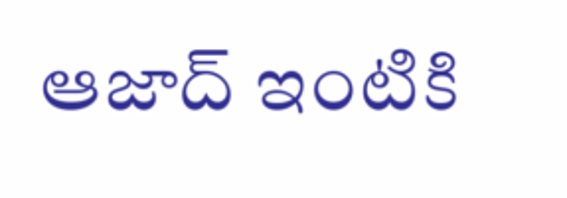ఆజాద్ ఇంటికి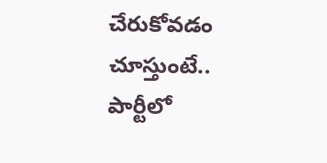చేరుకోవడం చూస్తుంటే.. పార్టీలో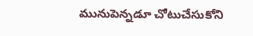మునుపెన్నడూ చోటుచేసుకోని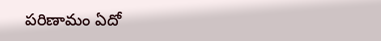పరిణామం ఏదో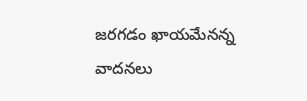జరగడం ఖాయమేనన్న వాదనలు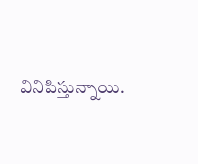వినిపిస్తున్నాయి.